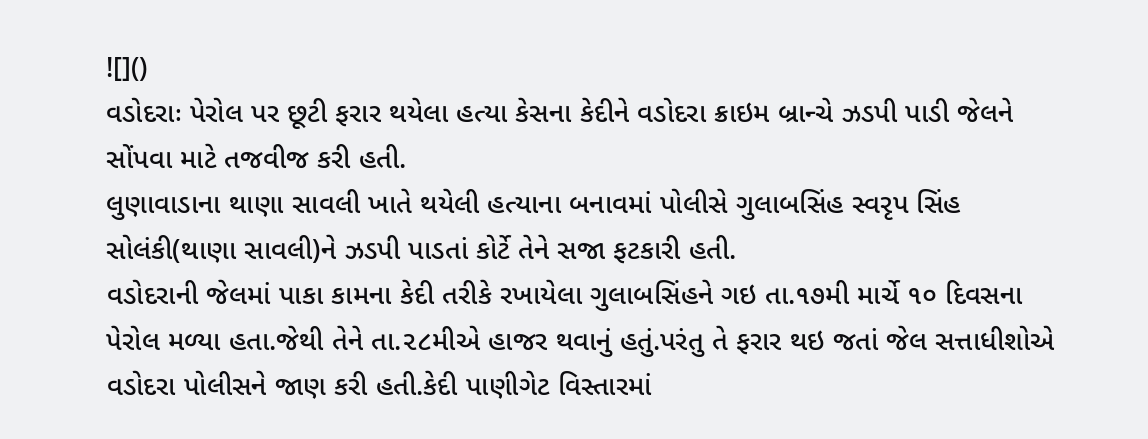![]()
વડોદરાઃ પેરોલ પર છૂટી ફરાર થયેલા હત્યા કેસના કેદીને વડોદરા ક્રાઇમ બ્રાન્ચે ઝડપી પાડી જેલને સોંપવા માટે તજવીજ કરી હતી.
લુણાવાડાના થાણા સાવલી ખાતે થયેલી હત્યાના બનાવમાં પોલીસે ગુલાબસિંહ સ્વરૃપ સિંહ સોલંકી(થાણા સાવલી)ને ઝડપી પાડતાં કોર્ટે તેને સજા ફટકારી હતી.
વડોદરાની જેલમાં પાકા કામના કેદી તરીકે રખાયેલા ગુલાબસિંહને ગઇ તા.૧૭મી માર્ચે ૧૦ દિવસના પેરોલ મળ્યા હતા.જેથી તેને તા.૨૮મીએ હાજર થવાનું હતું.પરંતુ તે ફરાર થઇ જતાં જેલ સત્તાધીશોએ વડોદરા પોલીસને જાણ કરી હતી.કેદી પાણીગેટ વિસ્તારમાં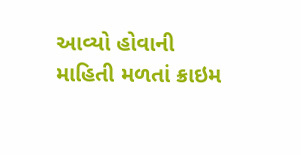આવ્યો હોવાની માહિતી મળતાં ક્રાઇમ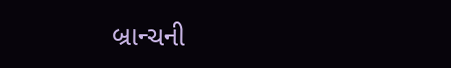બ્રાન્ચની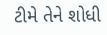ટીમે તેને શોધી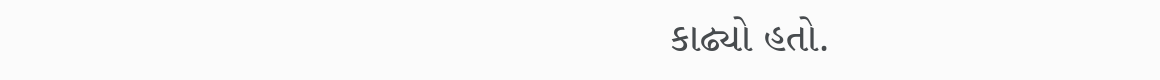કાઢ્યો હતો.